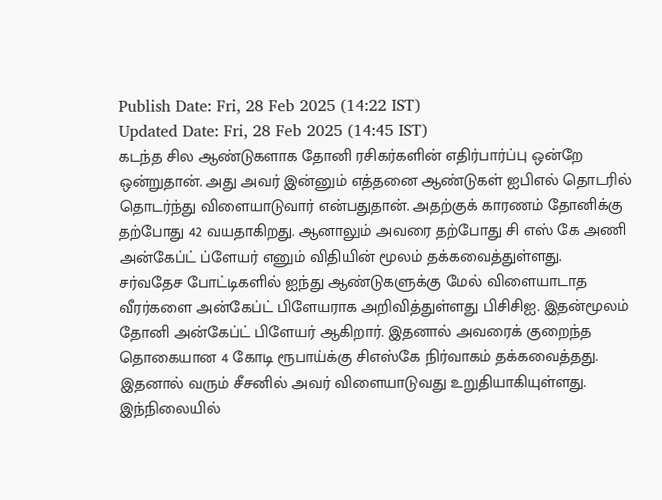Publish Date: Fri, 28 Feb 2025 (14:22 IST)
Updated Date: Fri, 28 Feb 2025 (14:45 IST)
கடந்த சில ஆண்டுகளாக தோனி ரசிகர்களின் எதிர்பார்ப்பு ஒன்றே ஒன்றுதான். அது அவர் இன்னும் எத்தனை ஆண்டுகள் ஐபிஎல் தொடரில் தொடர்ந்து விளையாடுவார் என்பதுதான். அதற்குக் காரணம் தோனிக்கு தற்போது 42 வயதாகிறது. ஆனாலும் அவரை தற்போது சி எஸ் கே அணி அன்கேப்ட் ப்ளேயர் எனும் விதியின் மூலம் தக்கவைத்துள்ளது.
சர்வதேச போட்டிகளில் ஐந்து ஆண்டுகளுக்கு மேல் விளையாடாத வீரர்களை அன்கேப்ட் பிளேயராக அறிவித்துள்ளது பிசிசிஐ. இதன்மூலம் தோனி அன்கேப்ட் பிளேயர் ஆகிறார். இதனால் அவரைக் குறைந்த தொகையான 4 கோடி ரூபாய்க்கு சிஎஸ்கே நிர்வாகம் தக்கவைத்தது. இதனால் வரும் சீசனில் அவர் விளையாடுவது உறுதியாகியுள்ளது.
இந்நிலையில்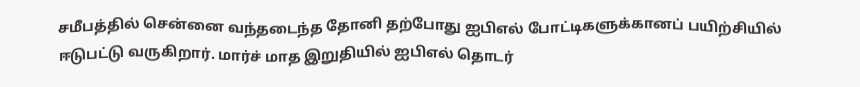சமீபத்தில் சென்னை வந்தடைந்த தோனி தற்போது ஐபிஎல் போட்டிகளுக்கானப் பயிற்சியில் ஈடுபட்டு வருகிறார். மார்ச் மாத இறுதியில் ஐபிஎல் தொடர்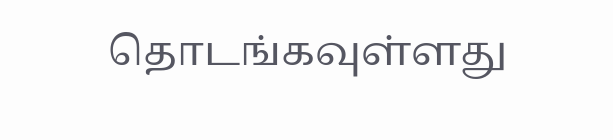தொடங்கவுள்ளது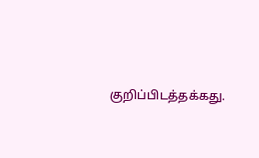குறிப்பிடத்தக்கது.